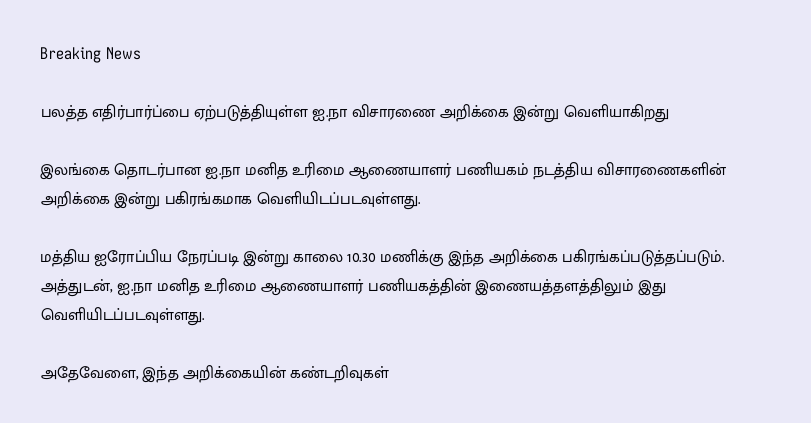Breaking News

பலத்த எதிர்பார்ப்பை ஏற்படுத்தியுள்ள ஐ.நா விசாரணை அறிக்கை இன்று வெளியாகிறது

இலங்கை தொடர்பான ஐ.நா மனித உரிமை ஆணையாளர் பணியகம் நடத்திய விசாரணைகளின் அறிக்கை இன்று பகிரங்கமாக வெளியிடப்படவுள்ளது.

மத்திய ஐரோப்பிய நேரப்படி இன்று காலை 10.30 மணிக்கு இந்த அறிக்கை பகிரங்கப்படுத்தப்படும். அத்துடன், ஐ.நா மனித உரிமை ஆணையாளர் பணியகத்தின் இணையத்தளத்திலும் இது வெளியிடப்படவுள்ளது.

அதேவேளை, இந்த அறிக்கையின் கண்டறிவுகள்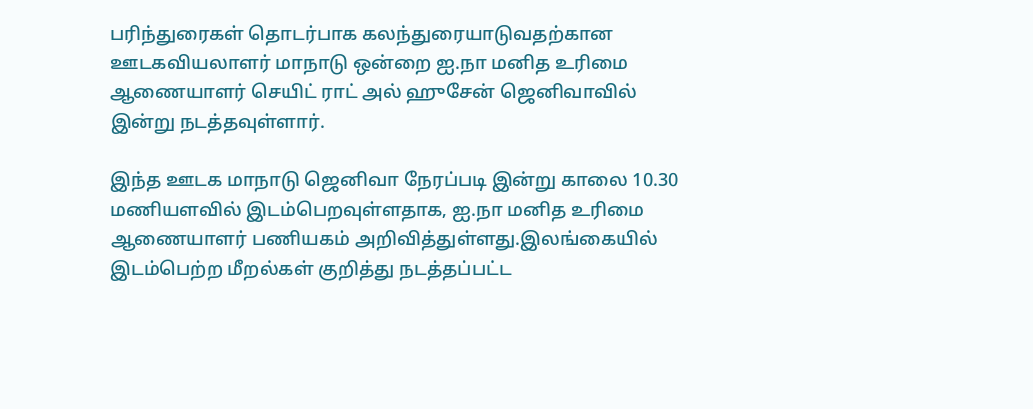பரிந்துரைகள் தொடர்பாக கலந்துரையாடுவதற்கான ஊடகவியலாளர் மாநாடு ஒன்றை ஐ.நா மனித உரிமை ஆணையாளர் செயிட் ராட் அல் ஹுசேன் ஜெனிவாவில் இன்று நடத்தவுள்ளார்.

இந்த ஊடக மாநாடு ஜெனிவா நேரப்படி இன்று காலை 10.30 மணியளவில் இடம்பெறவுள்ளதாக, ஐ.நா மனித உரிமை ஆணையாளர் பணியகம் அறிவித்துள்ளது.இலங்கையில் இடம்பெற்ற மீறல்கள் குறித்து நடத்தப்பட்ட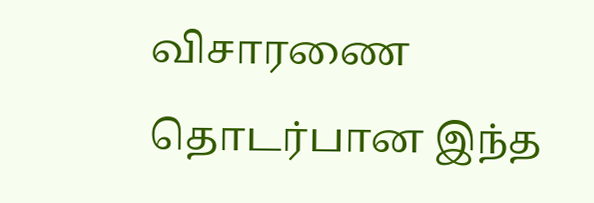விசாரணை தொடர்பான இந்த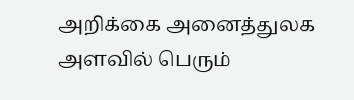அறிக்கை அனைத்துலக அளவில் பெரும்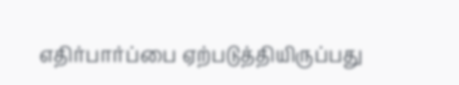எதிர்பார்ப்பை ஏற்படுத்தியிருப்பது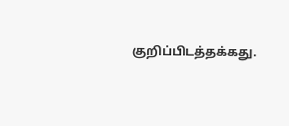குறிப்பிடத்தக்கது.